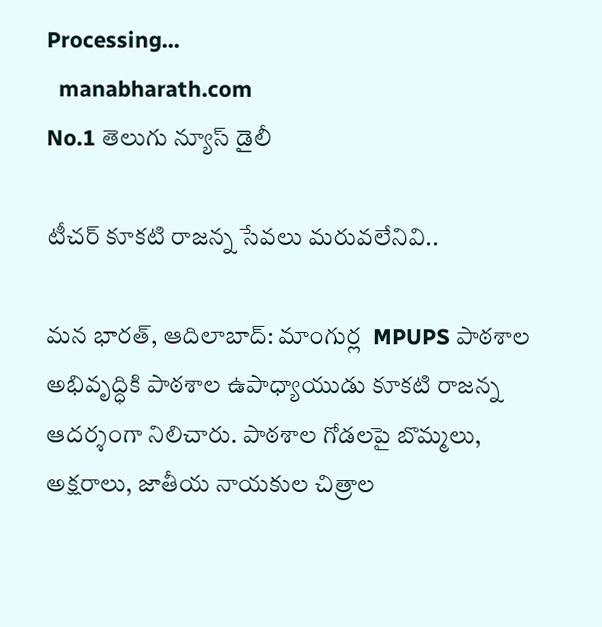Processing...
  manabharath.com
No.1 తెలుగు న్యూస్ డైలీ

టీచర్ కూకటి రాజన్న సేవలు మరువలేనివి..

మన భారత్, ఆదిలాబాద్: మాంగుర్ల  MPUPS పాఠశాల అభివృద్ధికి పాఠశాల ఉపాధ్యాయుడు కూకటి రాజన్న ఆదర్శంగా నిలిచారు. పాఠశాల గోడలపై బొమ్మలు, అక్షరాలు, జాతీయ నాయకుల చిత్రాల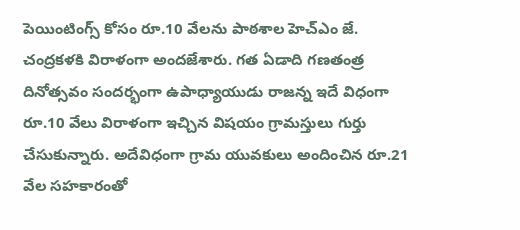పెయింటింగ్స్ కోసం రూ.10 వేలను పాఠశాల హెచ్ఎం జే. చంద్రకళకి విరాళంగా అందజేశారు. గత ఏడాది గణతంత్ర దినోత్సవం సందర్భంగా ఉపాధ్యాయుడు రాజన్న ఇదే విధంగా రూ.10 వేలు విరాళంగా ఇచ్చిన విషయం గ్రామస్తులు గుర్తు చేసుకున్నారు. అదేవిధంగా గ్రామ యువకులు అందించిన రూ.21 వేల సహకారంతో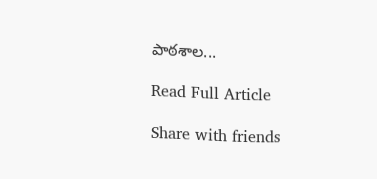పాఠశాల...

Read Full Article

Share with friends